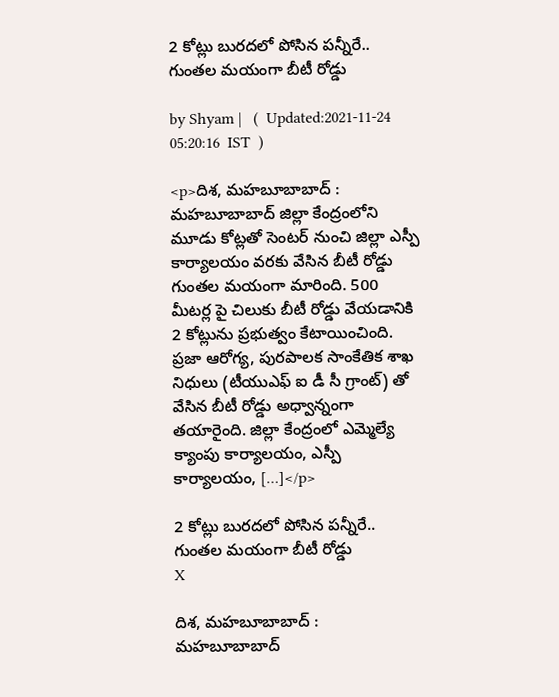2 కోట్లు బురదలో పోసిన పన్నీరే.. గుంతల మయంగా బీటీ రోడ్డు

by Shyam |   (  Updated:2021-11-24 05:20:16  IST  )

<p>దిశ, మహబూబాబాద్ : మహబూబాబాద్ జిల్లా కేంద్రంలోని మూడు కోట్లతో సెంటర్ నుంచి జిల్లా ఎస్పీ కార్యాలయం వరకు వేసిన బీటీ రోడ్డు గుంతల మయంగా మారింది. 500 మీటర్ల పై చిలుకు బీటీ రోడ్డు వేయడానికి 2 కోట్లును ప్రభుత్వం కేటాయించింది. ప్రజా ఆరోగ్య, పురపాలక సాంకేతిక శాఖ నిధులు (టీయుఎఫ్ ఐ డీ సీ గ్రాంట్) తో వేసిన బీటీ రోడ్డు అధ్వాన్నంగా తయారైంది. జిల్లా కేంద్రంలో ఎమ్మెల్యే క్యాంపు కార్యాలయం, ఎస్పీ కార్యాలయం, […]</p>

2 కోట్లు బురదలో పోసిన పన్నీరే.. గుంతల మయంగా బీటీ రోడ్డు
X

దిశ, మహబూబాబాద్ : మహబూబాబాద్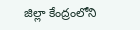జిల్లా కేంద్రంలోని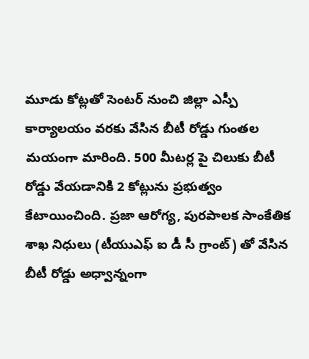మూడు కోట్లతో సెంటర్ నుంచి జిల్లా ఎస్పీ కార్యాలయం వరకు వేసిన బీటీ రోడ్డు గుంతల మయంగా మారింది. 500 మీటర్ల పై చిలుకు బీటీ రోడ్డు వేయడానికి 2 కోట్లును ప్రభుత్వం కేటాయించింది. ప్రజా ఆరోగ్య, పురపాలక సాంకేతిక శాఖ నిధులు (టీయుఎఫ్ ఐ డీ సీ గ్రాంట్) తో వేసిన బీటీ రోడ్డు అధ్వాన్నంగా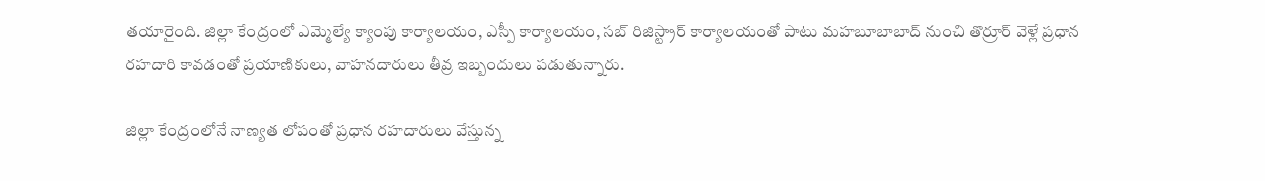తయారైంది. జిల్లా కేంద్రంలో ఎమ్మెల్యే క్యాంపు కార్యాలయం, ఎస్పీ కార్యాలయం, సబ్ రిజిస్ట్రార్ కార్యాలయం‌తో పాటు మహబూబాబాద్ నుంచి తొర్రూర్ వెళ్లే ప్రధాన రహదారి కావడంతో ప్రయాణికులు, వాహనదారులు తీవ్ర ఇబ్బందులు పడుతున్నారు.

జిల్లా కేంద్రంలోనే నాణ్యత లోపం‌తో ప్రధాన రహదారులు వేస్తున్న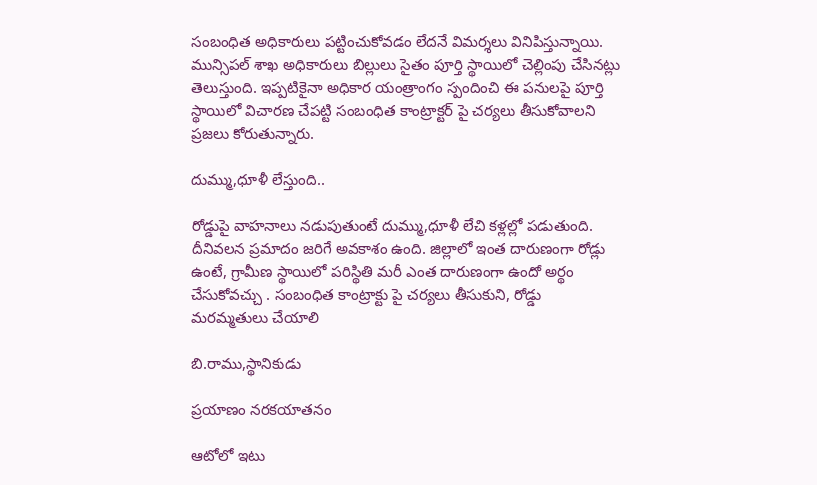సంబంధిత అధికారులు పట్టించుకోవడం లేదనే విమర్శలు వినిపిస్తున్నాయి. మున్సిపల్ శాఖ అధికారులు బిల్లు‌లు సైతం పూర్తి స్థాయిలో చెల్లింపు చేసినట్లు తెలుస్తుంది. ఇప్పటికైనా అధికార యంత్రాంగం స్పందించి ఈ పనులపై పూర్తి స్థాయిలో విచారణ చేపట్టి సంబంధిత కాంట్రాక్టర్ పై చర్యలు తీసుకోవాలని ప్రజలు కోరుతున్నారు.

దుమ్ము,ధూళీ లేస్తుంది..

రోడ్డు‌పై వాహనాలు నడుపుతుంటే దుమ్ము,ధూళీ లేచి కళ్లల్లో పడుతుంది. దీనివలన ప్రమాదం జరిగే అవకాశం ఉంది. జిల్లా‌లో ఇంత దారుణంగా రోడ్లు ఉంటే, గ్రామీణ స్థాయిలో పరిస్థితి మరీ ఎంత దారుణంగా ఉందో అర్థం చేసుకోవచ్చు . సంబంధిత కాంట్రాక్టు పై చర్యలు తీసుకుని, రోడ్డు మరమ్మతులు చేయాలి

బి.రాము,స్థానికుడు

ప్రయాణం నరకయాతనం

ఆటో‌లో ఇటు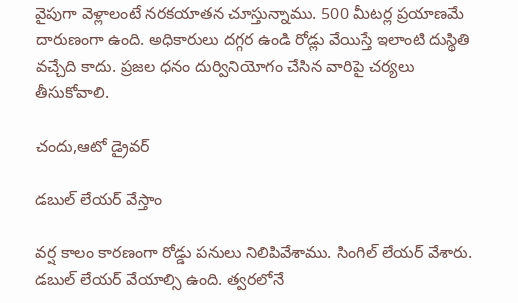వైపుగా వెళ్లాలంటే నరకయాతన చూస్తున్నాము. 500 మీటర్ల ప్రయాణమే దారుణంగా ఉంది. అధికారులు దగ్గర ఉండి రోడ్లు వేయిస్తే ఇలాంటి దుస్థితి వచ్చేది కాదు. ప్రజల ధనం దుర్వినియోగం చేసిన వారిపై చర్యలు తీసుకోవాలి.

చందు,ఆటో డ్రైవర్

డబుల్ లేయర్ వేస్తాం

వర్ష కాలం కారణంగా రోడ్డు పనులు నిలిపివేశాము. సింగిల్ లేయర్ వేశారు. డబుల్ లేయర్ వేయాల్సి ఉంది. త్వరలోనే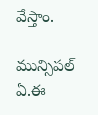వేస్తాం.

మున్సిపల్ ఏ.ఈ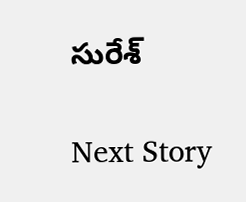సురేశ్

Next Story